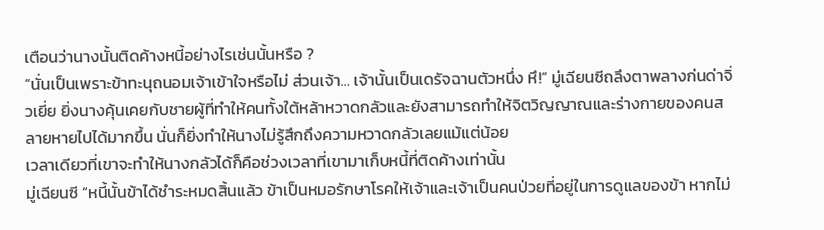เตือนว่านางนั้นติดค้างหนี้อย่างไรเช่นนั้นหรือ ?
“นั่นเป็นเพราะข้าทะนุถนอมเจ้าเข้าใจหรือไม่ ส่วนเจ้า… เจ้านั้นเป็นเดรัจฉานตัวหนึ่ง หึ!” มู่เฉียนซีถลึงตาพลางก่นด่าจิ่วเยี่ย ยิ่งนางคุ้นเคยกับชายผู้ที่ทำให้คนทั้งใต้หล้าหวาดกลัวและยังสามารถทำให้จิตวิญญาณและร่างกายของคนสลายหายไปได้มากขึ้น นั่นก็ยิ่งทำให้นางไม่รู้สึกถึงความหวาดกลัวเลยแม้แต่น้อย
เวลาเดียวที่เขาจะทำให้นางกลัวได้ก็คือช่วงเวลาที่เขามาเก็บหนี้ที่ติดค้างเท่านั้น
มู่เฉียนซี “หนี้นั้นข้าได้ชำระหมดสิ้นแล้ว ข้าเป็นหมอรักษาโรคให้เจ้าและเจ้าเป็นคนป่วยที่อยู่ในการดูแลของข้า หากไม่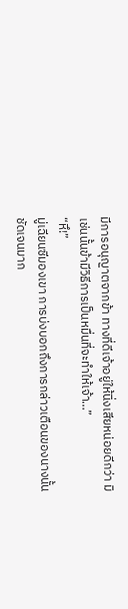มีการอนุญาตจากข้า ทางที่ดีเจ้าอยู่ให้นิ่งเสียหน่อยดีกว่า มิเช่นนั้นข้ามีวิธีการเป็นหมื่นที่จะทำให้เจ้า…”
“หึ!”
มู่เฉียนซีมองเขา การบ่งบอกถึงการกล่าวเตือนของนางนั้นชัดเจนมาก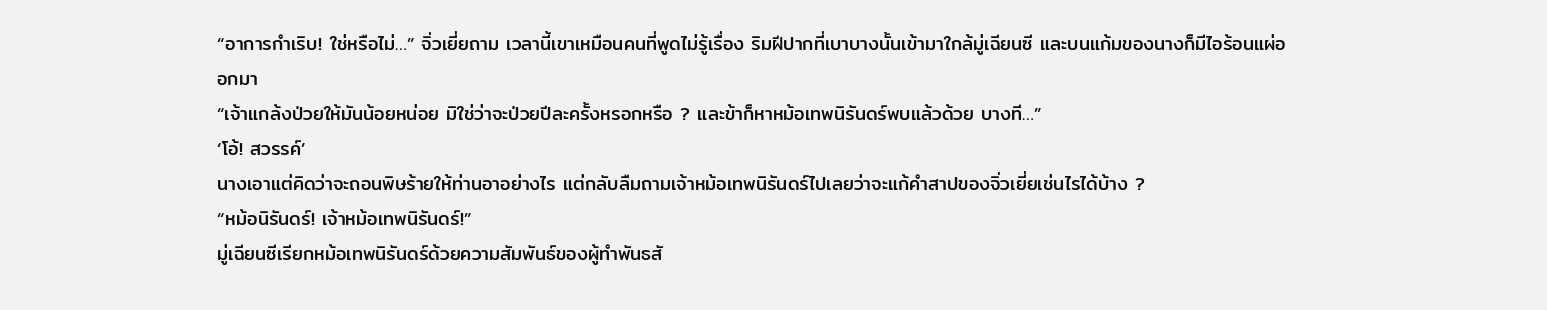“อาการกำเริบ! ใช่หรือไม่…” จิ่วเยี่ยถาม เวลานี้เขาเหมือนคนที่พูดไม่รู้เรื่อง ริมฝีปากที่เบาบางนั้นเข้ามาใกล้มู่เฉียนซี และบนแก้มของนางก็มีไอร้อนแผ่ออกมา
“เจ้าแกล้งป่วยให้มันน้อยหน่อย มิใช่ว่าจะป่วยปีละครั้งหรอกหรือ ? และข้าก็หาหม้อเทพนิรันดร์พบแล้วด้วย บางที…”
‘โอ้! สวรรค์’
นางเอาแต่คิดว่าจะถอนพิษร้ายให้ท่านอาอย่างไร แต่กลับลืมถามเจ้าหม้อเทพนิรันดร์ไปเลยว่าจะแก้คำสาปของจิ่วเยี่ยเช่นไรได้บ้าง ?
“หม้อนิรันดร์! เจ้าหม้อเทพนิรันดร์!”
มู่เฉียนซีเรียกหม้อเทพนิรันดร์ด้วยความสัมพันธ์ของผู้ทำพันธสั